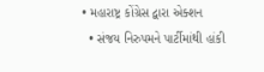• મહારાષ્ટ્ર કોંગ્રેસ દ્વારા એક્શન
  • સંજય નિરુપમને પાર્ટીમાંથી હાંકી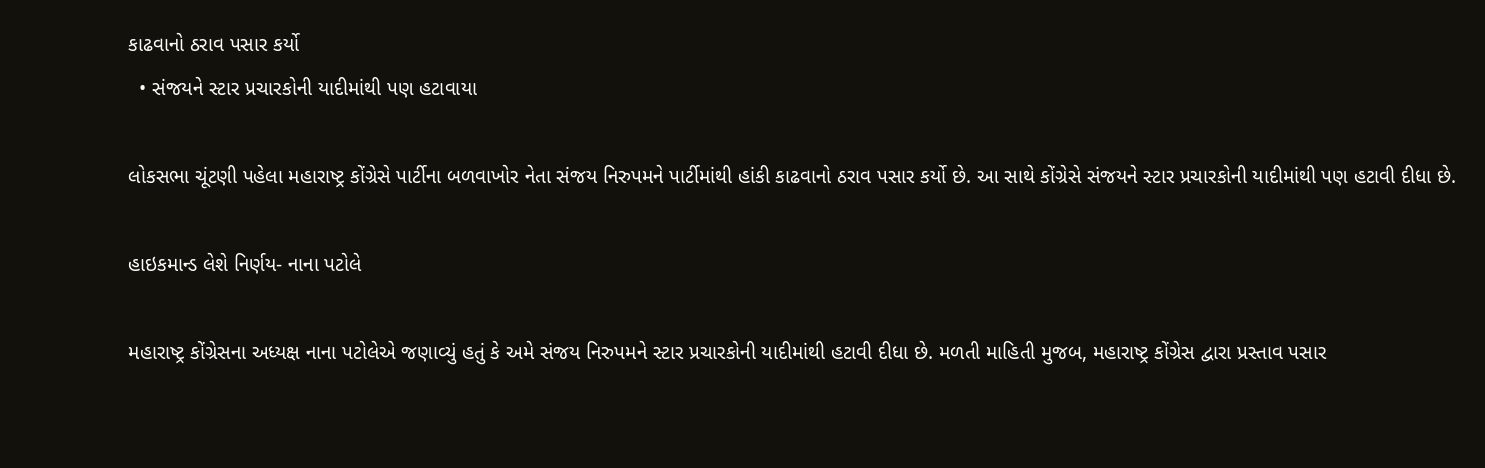કાઢવાનો ઠરાવ પસાર કર્યો
  • સંજયને સ્ટાર પ્રચારકોની યાદીમાંથી પણ હટાવાયા

લોકસભા ચૂંટણી પહેલા મહારાષ્ટ્ર કોંગ્રેસે પાર્ટીના બળવાખોર નેતા સંજય નિરુપમને પાર્ટીમાંથી હાંકી કાઢવાનો ઠરાવ પસાર કર્યો છે. આ સાથે કોંગ્રેસે સંજયને સ્ટાર પ્રચારકોની યાદીમાંથી પણ હટાવી દીધા છે.

હાઇકમાન્ડ લેશે નિર્ણય- નાના પટોલે

મહારાષ્ટ્ર કોંગ્રેસના અધ્યક્ષ નાના પટોલેએ જણાવ્યું હતું કે અમે સંજય નિરુપમને સ્ટાર પ્રચારકોની યાદીમાંથી હટાવી દીધા છે. મળતી માહિતી મુજબ, મહારાષ્ટ્ર કોંગ્રેસ દ્વારા પ્રસ્તાવ પસાર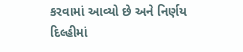કરવામાં આવ્યો છે અને નિર્ણય દિલ્હીમાં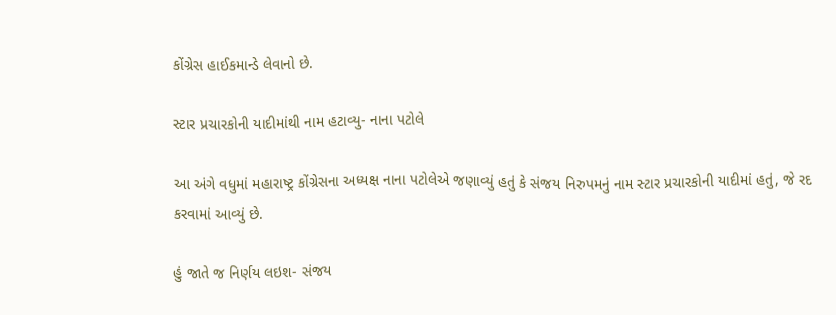કોંગ્રેસ હાઈકમાન્ડે લેવાનો છે.

સ્ટાર પ્રચારકોની યાદીમાંથી નામ હટાવ્યુ- નાના પટોલે

આ અંગે વધુમાં મહારાષ્ટ્ર કોંગ્રેસના અધ્યક્ષ નાના પટોલેએ જણાવ્યું હતું કે સંજય નિરુપમનું નામ સ્ટાર પ્રચારકોની યાદીમાં હતું, જે રદ કરવામાં આવ્યું છે.

હું જાતે જ નિર્ણય લઇશ- સંજય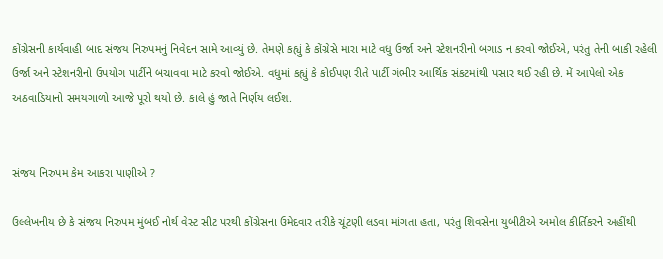કોંગ્રેસની કાર્યવાહી બાદ સંજય નિરુપમનું નિવેદન સામે આવ્યું છે. તેમણે કહ્યું કે કોંગ્રેસે મારા માટે વધુ ઉર્જા અને સ્ટેશનરીનો બગાડ ન કરવો જોઈએ, પરંતુ તેની બાકી રહેલી ઉર્જા અને સ્ટેશનરીનો ઉપયોગ પાર્ટીને બચાવવા માટે કરવો જોઈએ. વધુમાં કહ્યું કે કોઈપણ રીતે પાર્ટી ગંભીર આર્થિક સંકટમાંથી પસાર થઈ રહી છે. મેં આપેલો એક અઠવાડિયાનો સમયગાળો આજે પૂરો થયો છે. કાલે હું જાતે નિર્ણય લઈશ.


સંજય નિરુપમ કેમ આકરા પાણીએ ?

ઉલ્લેખનીય છે કે સંજય નિરુપમ મુંબઈ નોર્થ વેસ્ટ સીટ પરથી કોંગ્રેસના ઉમેદવાર તરીકે ચૂંટણી લડવા માંગતા હતા, પરંતુ શિવસેના યુબીટીએ અમોલ કીર્તિકરને અહીંથી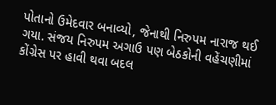પોતાનો ઉમેદવાર બનાવ્યો, જેનાથી નિરુપમ નારાજ થઈ ગયા. સંજય નિરુપમ અગાઉ પણ બેઠકોની વહેંચણીમાં કોંગ્રેસ પર હાવી થવા બદલ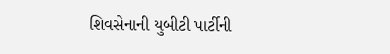શિવસેનાની યુબીટી પાર્ટીની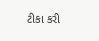ટીકા કરી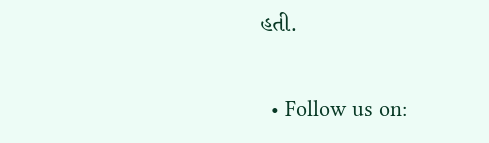હતી.


  • Follow us on: